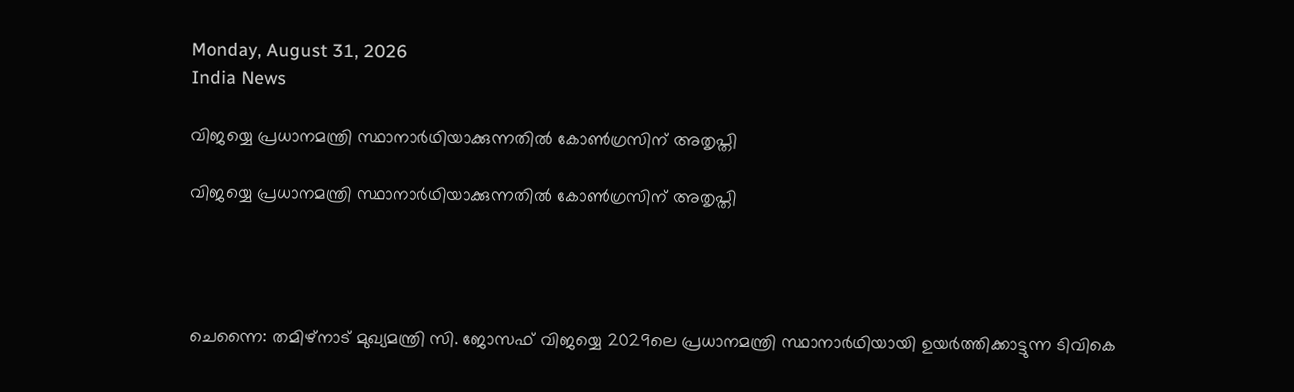Monday, August 31, 2026
India News

വിജയ്യെ പ്രധാനമന്ത്രി സ്ഥാനാര്‍ഥിയാക്കുന്നതില്‍ കോണ്‍ഗ്രസിന് അതൃപ്തി

വിജയ്യെ പ്രധാനമന്ത്രി സ്ഥാനാര്‍ഥിയാക്കുന്നതില്‍ കോണ്‍ഗ്രസിന് അതൃപ്തി




ചെന്നൈ: തമിഴ്നാട് മുഖ്യമന്ത്രി സി. ജോസഫ് വിജയ്യെ 2029ലെ പ്രധാനമന്ത്രി സ്ഥാനാര്‍ഥിയായി ഉയര്‍ത്തിക്കാട്ടുന്ന ടിവികെ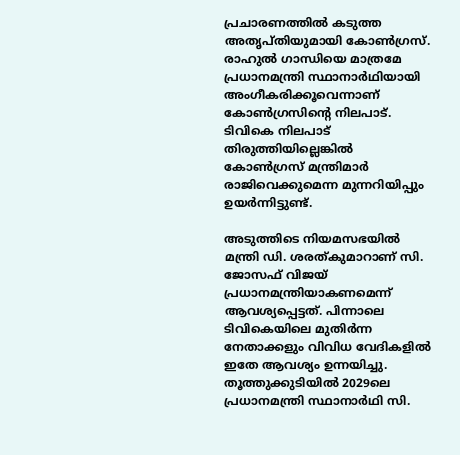പ്രചാരണത്തില്‍ കടുത്ത അതൃപ്തിയുമായി കോണ്‍ഗ്രസ്. രാഹുല്‍ ഗാന്ധിയെ മാത്രമേ പ്രധാനമന്ത്രി സ്ഥാനാര്‍ഥിയായി അംഗീകരിക്കൂവെന്നാണ് കോണ്‍ഗ്രസിന്റെ നിലപാട്. ടിവികെ നിലപാട് തിരുത്തിയില്ലെങ്കില്‍ കോണ്‍ഗ്രസ് മന്ത്രിമാര്‍ രാജിവെക്കുമെന്ന മുന്നറിയിപ്പും ഉയര്‍ന്നിട്ടുണ്ട്.

അടുത്തിടെ നിയമസഭയില്‍ മന്ത്രി ഡി. ശരത്കുമാറാണ് സി. ജോസഫ് വിജയ് പ്രധാനമന്ത്രിയാകണമെന്ന് ആവശ്യപ്പെട്ടത്. പിന്നാലെ ടിവികെയിലെ മുതിര്‍ന്ന നേതാക്കളും വിവിധ വേദികളില്‍ ഇതേ ആവശ്യം ഉന്നയിച്ചു. തൂത്തുക്കുടിയില്‍ 2029ലെ പ്രധാനമന്ത്രി സ്ഥാനാര്‍ഥി സി.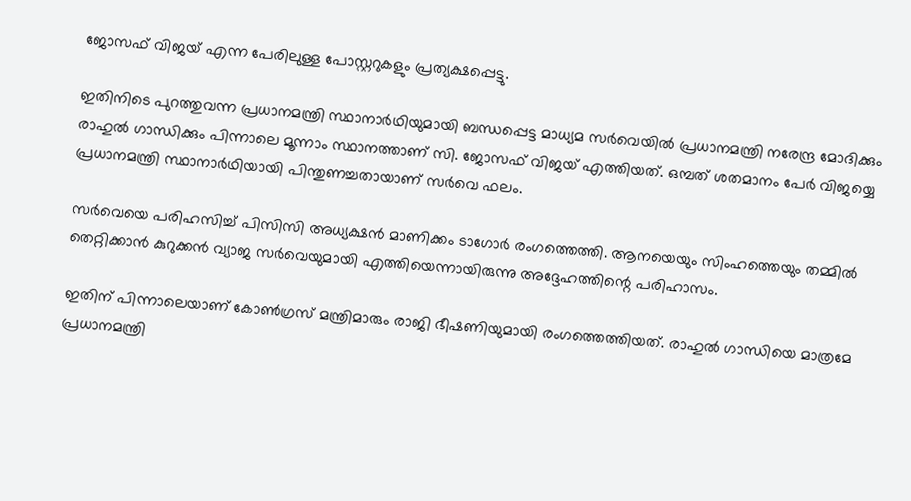ജോസഫ് വിജയ് എന്ന പേരിലുള്ള പോസ്റ്ററുകളും പ്രത്യക്ഷപ്പെട്ടു.

ഇതിനിടെ പുറത്തുവന്ന പ്രധാനമന്ത്രി സ്ഥാനാര്‍ഥിയുമായി ബന്ധപ്പെട്ട മാധ്യമ സര്‍വെയില്‍ പ്രധാനമന്ത്രി നരേന്ദ്ര മോദിക്കും രാഹുല്‍ ഗാന്ധിക്കും പിന്നാലെ മൂന്നാം സ്ഥാനത്താണ് സി. ജോസഫ് വിജയ് എത്തിയത്. ഒമ്പത് ശതമാനം പേര്‍ വിജയ്യെ പ്രധാനമന്ത്രി സ്ഥാനാര്‍ഥിയായി പിന്തുണച്ചതായാണ് സര്‍വെ ഫലം.

സര്‍വെയെ പരിഹസിച്ച് പിസിസി അധ്യക്ഷന്‍ മാണിക്കം ടാഗോര്‍ രംഗത്തെത്തി. ആനയെയും സിംഹത്തെയും തമ്മില്‍ തെറ്റിക്കാന്‍ കുറുക്കന്‍ വ്യാജ സര്‍വെയുമായി എത്തിയെന്നായിരുന്നു അദ്ദേഹത്തിന്റെ പരിഹാസം.

ഇതിന് പിന്നാലെയാണ് കോണ്‍ഗ്രസ് മന്ത്രിമാരും രാജി ഭീഷണിയുമായി രംഗത്തെത്തിയത്. രാഹുല്‍ ഗാന്ധിയെ മാത്രമേ പ്രധാനമന്ത്രി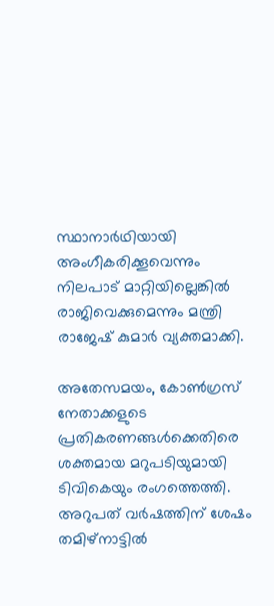സ്ഥാനാര്‍ഥിയായി അംഗീകരിക്കൂവെന്നും നിലപാട് മാറ്റിയില്ലെങ്കില്‍ രാജിവെക്കുമെന്നും മന്ത്രി രാജേഷ് കുമാര്‍ വ്യക്തമാക്കി.

അതേസമയം, കോണ്‍ഗ്രസ് നേതാക്കളുടെ പ്രതികരണങ്ങള്‍ക്കെതിരെ ശക്തമായ മറുപടിയുമായി ടിവികെയും രംഗത്തെത്തി. അറുപത് വര്‍ഷത്തിന് ശേഷം തമിഴ്നാട്ടില്‍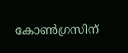കോണ്‍ഗ്രസിന്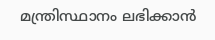മന്ത്രിസ്ഥാനം ലഭിക്കാന്‍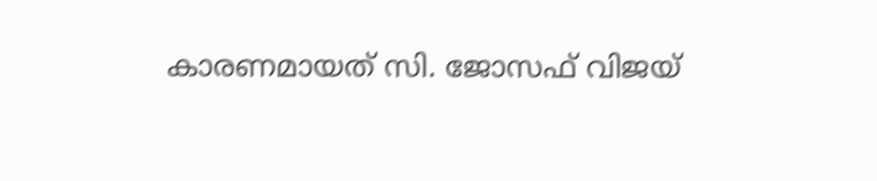കാരണമായത് സി. ജോസഫ് വിജയ്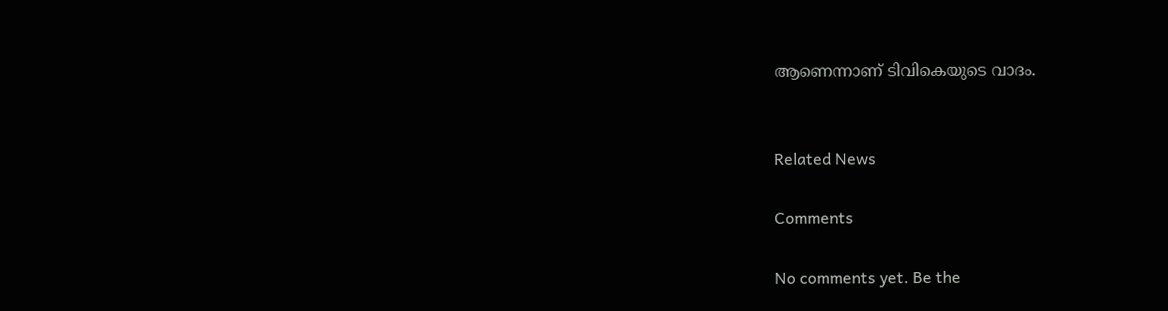ആണെന്നാണ് ടിവികെയുടെ വാദം.


Related News

Comments

No comments yet. Be the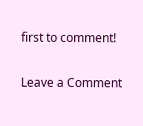first to comment!

Leave a Comment